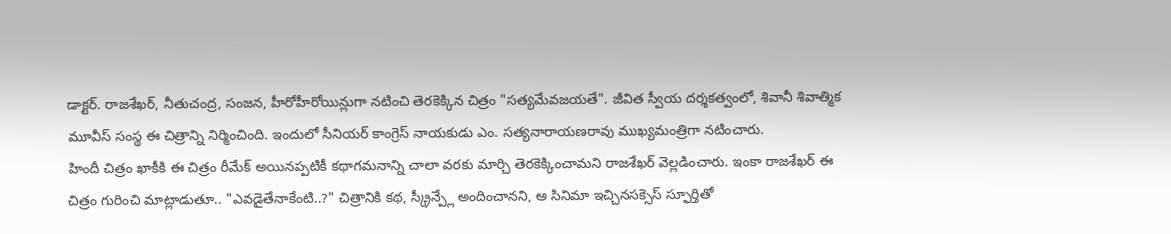డాక్టర్. రాజశేఖర్, నీతుచంద్ర, సంజన, హీరోహీరోయిన్లుగా నటించి తెరకెక్కిన చిత్రం "సత్యమేవజయతే". జీవిత స్వీయ దర్శకత్వంలో, శివానీ శివాత్మిక మూవీస్ సంస్థ ఈ చిత్రాన్ని నిర్మించింది. ఇందులో సీనియర్ కాంగ్రెస్ నాయకుడు ఎం. సత్యనారాయణరావు ముఖ్యమంత్రిగా నటించారు.
హిందీ చిత్రం ఖాకీకి ఈ చిత్రం రీమేక్ అయినప్పటికీ కథాగమనాన్ని చాలా వరకు మార్చి తెరకెక్కించామని రాజశేఖర్ వెల్లడించారు. ఇంకా రాజశేఖర్ ఈ చిత్రం గురించి మాట్లాడుతూ.. "ఎవడైతేనాకేంటి..?" చిత్రానికి కథ, స్క్రీన్ప్లే అందించానని, ఆ సినిమా ఇచ్చినసక్సెస్ స్ఫూర్తితో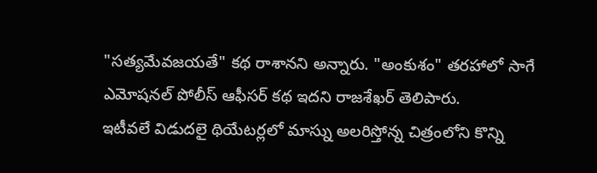"సత్యమేవజయతే" కథ రాశానని అన్నారు. "అంకుశం" తరహాలో సాగే ఎమోషనల్ పోలీస్ ఆఫీసర్ కథ ఇదని రాజశేఖర్ తెలిపారు.
ఇటీవలే విడుదలై థియేటర్లలో మాస్ను అలరిస్తోన్న చిత్రంలోని కొన్ని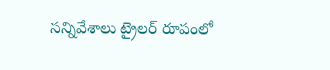సన్నివేశాలు ట్రైలర్ రూపంలో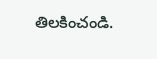తిలకించండి.